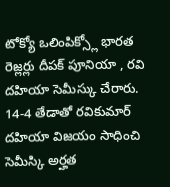టోక్యో ఒలింపిక్స్లో భారత రెజ్లర్లు దీపక్ పూనియా , రవి దహియా సెమీస్కు చేరారు. 14-4 తేడాతో రవికుమార్ దహియా విజయం సాధించి సెమీస్కి అర్హత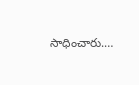సాధించారు.…